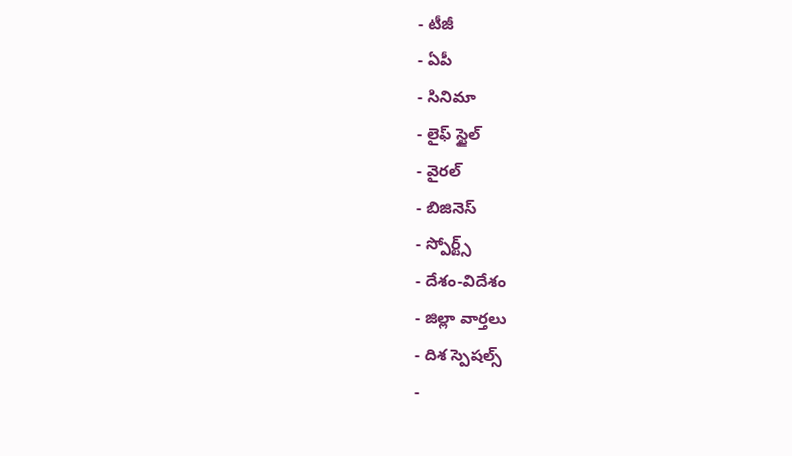- టీజీ
- ఏపీ
- సినిమా
- లైఫ్ స్టైల్
- వైరల్
- బిజినెస్
- స్పోర్ట్స్
- దేశం-విదేశం
- జిల్లా వార్తలు
- దిశ స్పెషల్స్
-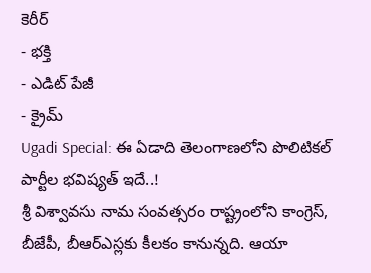కెరీర్
- భక్తి
- ఎడిట్ పేజీ
- క్రైమ్
Ugadi Special: ఈ ఏడాది తెలంగాణలోని పొలిటికల్ పార్టీల భవిష్యత్ ఇదే..!
శ్రీ విశ్వావసు నామ సంవత్సరం రాష్ట్రంలోని కాంగ్రెస్, బీజేపీ, బీఆర్ఎస్లకు కీలకం కానున్నది. ఆయా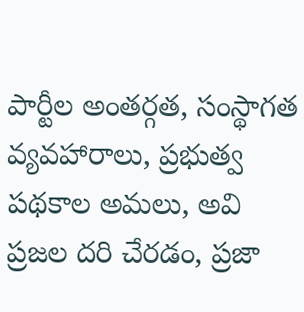పార్టీల అంతర్గత, సంస్థాగత వ్యవహారాలు, ప్రభుత్వ పథకాల అమలు, అవి ప్రజల దరి చేరడం, ప్రజా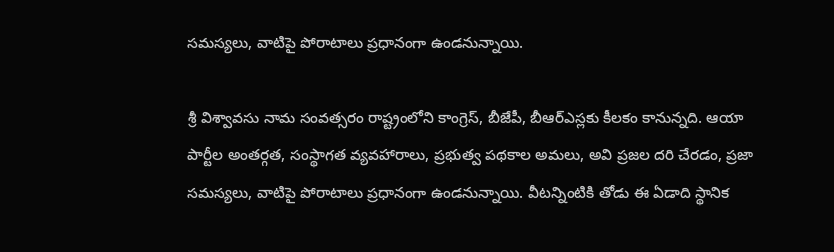సమస్యలు, వాటిపై పోరాటాలు ప్రధానంగా ఉండనున్నాయి.

శ్రీ విశ్వావసు నామ సంవత్సరం రాష్ట్రంలోని కాంగ్రెస్, బీజేపీ, బీఆర్ఎస్లకు కీలకం కానున్నది. ఆయా పార్టీల అంతర్గత, సంస్థాగత వ్యవహారాలు, ప్రభుత్వ పథకాల అమలు, అవి ప్రజల దరి చేరడం, ప్రజా సమస్యలు, వాటిపై పోరాటాలు ప్రధానంగా ఉండనున్నాయి. వీటన్నింటికి తోడు ఈ ఏడాది స్థానిక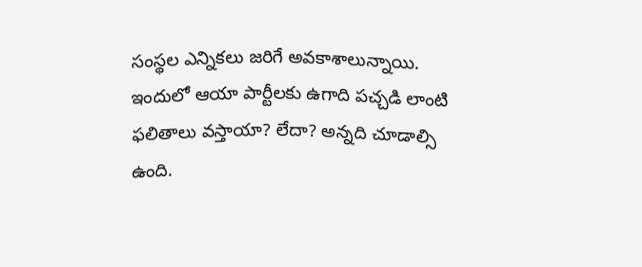సంస్థల ఎన్నికలు జరిగే అవకాశాలున్నాయి. ఇందులో ఆయా పార్టీలకు ఉగాది పచ్చడి లాంటి ఫలితాలు వస్తాయా? లేదా? అన్నది చూడాల్సి ఉంది.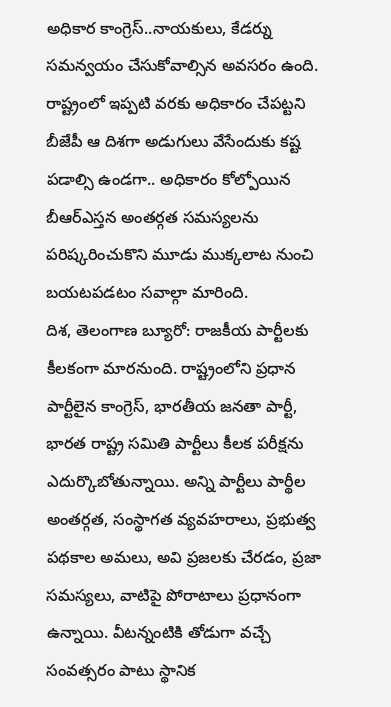అధికార కాంగ్రెస్..నాయకులు, కేడర్ను సమన్వయం చేసుకోవాల్సిన అవసరం ఉంది. రాష్ట్రంలో ఇప్పటి వరకు అధికారం చేపట్టని బీజేపీ ఆ దిశగా అడుగులు వేసేందుకు కష్ట పడాల్సి ఉండగా.. అధికారం కోల్పోయిన బీఆర్ఎస్తన అంతర్గత సమస్యలను పరిష్కరించుకొని మూడు ముక్కలాట నుంచి బయటపడటం సవాల్గా మారింది.
దిశ, తెలంగాణ బ్యూరో: రాజకీయ పార్టీలకు కీలకంగా మారనుంది. రాష్ట్రంలోని ప్రధాన పార్టీలైన కాంగ్రెస్, భారతీయ జనతా పార్టీ, భారత రాష్ట్ర సమితి పార్టీలు కీలక పరీక్షను ఎదుర్కొబోతున్నాయి. అన్ని పార్టీలు పార్థీల అంతర్గత, సంస్థాగత వ్యవహరాలు, ప్రభుత్వ పథకాల అమలు, అవి ప్రజలకు చేరడం, ప్రజా సమస్యలు, వాటిపై పోరాటాలు ప్రధానంగా ఉన్నాయి. వీటన్నంటికి తోడుగా వచ్చే సంవత్సరం పాటు స్థానిక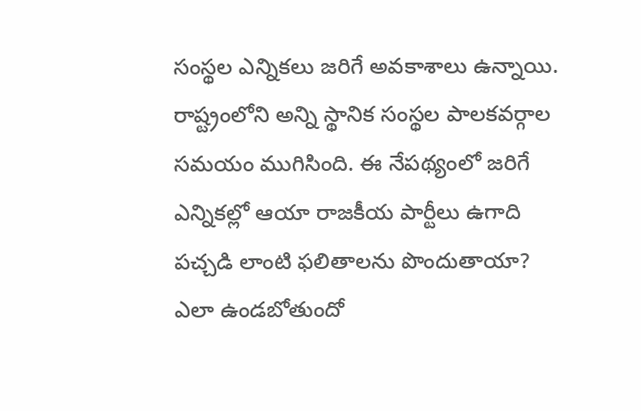సంస్థల ఎన్నికలు జరిగే అవకాశాలు ఉన్నాయి. రాష్ట్రంలోని అన్ని స్థానిక సంస్థల పాలకవర్గాల సమయం ముగిసింది. ఈ నేపథ్యంలో జరిగే ఎన్నికల్లో ఆయా రాజకీయ పార్టీలు ఉగాది పచ్చడి లాంటి ఫలితాలను పొందుతాయా? ఎలా ఉండబోతుందో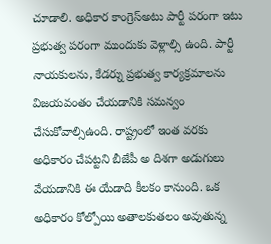చూడాలి. అధికార కాంగ్రెస్అటు పార్టీ పరంగా ఇటు ప్రభుత్వ పరంగా ముందుకు వెళ్లాల్సి ఉంది. పార్టీ నాయకులను, కేడర్ను ప్రభుత్వ కార్యక్రమాలను విజయవంతం చేయడానికి సమన్వం చేసుకోవాల్సిఉంది. రాష్ట్రంలో ఇంత వరకు అధికారం చేపట్టని బీజేపీ అ దిశగా అడుగులు వేయడానికి ఈ యేడాది కీలకం కానుంది. ఒక అధికారం కోల్పోయి అతాలకుతలం అవుతున్న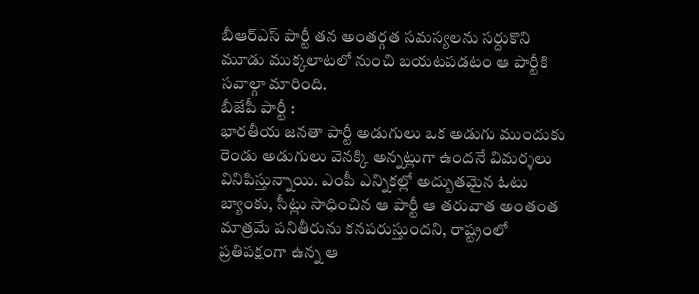బీఆర్ఎస్ పార్టీ తన అంతర్గత సమస్యలను సర్దుకొని మూడు ముక్కలాటలో నుంచి బయటపడటం ఆ పార్టీకి సవాల్గా మారింది.
బీజేపీ పార్టీ :
భారతీయ జనతా పార్టీ అడుగులు ఒక అడుగు ముందుకు రెండు అడుగులు వెనక్కి అన్నట్లుగా ఉందనే విమర్శలు వినిపిస్తున్నాయి. ఎంపీ ఎన్నికల్లో అద్బుతమైన ఓటు బ్యాంకు, సీట్లు సాధించిన ఆ పార్టీ ఆ తరువాత అంతంత మాత్రమే పనితీరును కనపరుస్తుందని, రాష్ట్రంలో ప్రతిపక్షంగా ఉన్న ఆ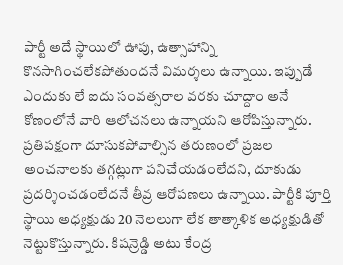పార్టీ అదే స్థాయిలో ఊపు, ఉత్సాహాన్ని కొనసాగించలేకపోతుందనే విమర్శలు ఉన్నాయి. ఇప్పుడే ఎందుకు లే ఐదు సంవత్సరాల వరకు చూద్దాం అనే కోణంలోనే వారి ఆలోచనలు ఉన్నాయని ఆరోపిస్తున్నారు. ప్రతిపక్షంగా దూసుకపోవాల్సిన తరుణంలో ప్రజల అంచనాలకు తగ్గట్లుగా పనిచేయడంలేదని, దూకుడు ప్రదర్శించడంలేదనే తీవ్ర ఆరోపణలు ఉన్నాయి. పార్టీకి పూర్తి స్థాయి అధ్యక్షుడు 20 నెలలుగా లేక తాత్కాళిక అధ్యక్షుడితో నెట్టుకొస్తున్నారు. కిషన్రెడ్డి అటు కేంద్ర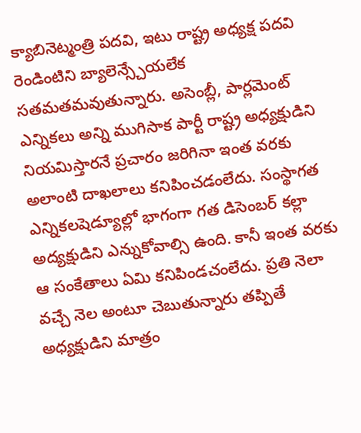క్యాబినెట్మంత్రి పదవి, ఇటు రాష్ట్ర అధ్యక్ష పదవి రెండింటిని బ్యాలెన్స్చేయలేక సతమతమవుతున్నారు. అసెంబ్లీ, పార్లమెంట్ ఎన్నికలు అన్ని ముగిసాక పార్టీ రాష్ట్ర అధ్యక్షుడిని నియమిస్తారనే ప్రచారం జరిగినా ఇంత వరకు అలాంటి దాఖలాలు కనిపించడంలేదు. సంస్థాగత ఎన్నికలషెడ్యూల్లో భాగంగా గత డిసెంబర్ కల్లా అద్యక్షుడిని ఎన్నుకోవాల్సి ఉంది. కానీ ఇంత వరకు ఆ సంకేతాలు ఏమి కనిపిండచంలేదు. ప్రతి నెలా వచ్చే నెల అంటూ చెబుతున్నారు తప్పితే అధ్యక్షుడిని మాత్రం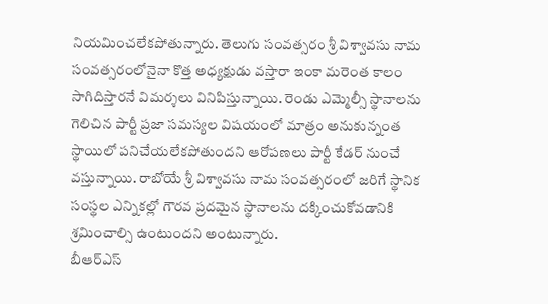నియమించలేకపోతున్నారు. తెలుగు సంవత్సరం శ్రీ విశ్వావసు నామ సంవత్సరంలోనైనా కొత్త అధ్యక్షుడు వస్తారా ఇంకా మరెంత కాలం సాగిదిస్తారనే విమర్శలు వినిపిస్తున్నాయి. రెండు ఎమ్మెల్సీ స్థానాలను గెలిచిన పార్టీ ప్రజా సమస్యల విషయంలో మాత్రం అనుకున్నంత స్థాయిలో పనిచేయలేకపోతుందని ఆరోపణలు పార్టీ కేడర్ నుంచే వస్తున్నాయి. రాబోయే శ్రీ విశ్వావసు నామ సంవత్సరంలో జరిగే స్థానిక సంస్థల ఎన్నికల్లో గౌరవ ప్రదమైన స్థానాలను దక్కించుకోవడానికి శ్రమించాల్సి ఉంటుందని అంటున్నారు.
బీఆర్ఎస్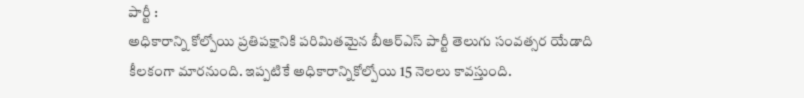పార్టీ :
అధికారాన్ని కోల్పోయి ప్రతిపక్షానికి పరిమితమైన బీఆర్ఎస్ పార్టీ తెలుగు సంవత్సర యేడాది కీలకంగా మారనుంది. ఇప్పటికే అధికారాన్నికోల్పోయి 15 నెలలు కావస్తుంది.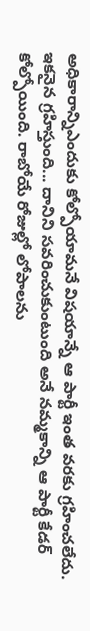అధికారాన్నిఎందుకు కోల్పోయామనే విషయాన్నే ఆ పార్టీ ఇంత వరకు గ్రహించలేదు. ఇకనైన గ్రహిస్తుంది... దానిని సవరించుకుంటుంది అనే నమ్మకాన్ని ఆ పార్టీ కేడర్ కోల్పోయింది. రాబోయే రోజుల్లో లోపాలను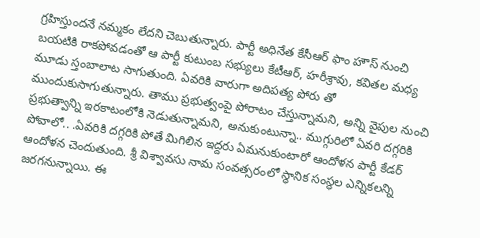గ్రహిస్తుందనే నమ్మకం లేదని చెబుతున్నారు. పార్టీ అధినేత కేసీఆర్ ఫాం హౌస్ నుంచి బయటికి రాకపోవడంతో ఆ పార్టీ కుటుంబ సభ్యులు కేటీఆర్, హరీశ్రావు, కవితల మధ్య మూడు స్తంబాలాట సాగుతుంది. ఏవరికి వారుగా అదిపత్య పోరు తో ముందుకుసాగుతున్నారు. తాము ప్రభుత్వంపై పోరాటం చేస్తున్నామని, అన్ని వైపుల నుంచి ప్రభుత్వాన్ని ఇరకాటంలోకి నెడుతున్నామని, అనుకుంటున్నా.. ముగ్గురిలో ఏవరి దగ్గరికి పోవాలో.. .ఏవరికి దగ్గరికి పోతే మిగిలిన ఇద్దరు ఏమనుకుంటారో ఆందోళన పార్టీ కేడర్ ఆందోళన చెందుతుంది. శ్రీ విశ్వావసు నామ సంవత్సరంలో స్థానిక సంస్థల ఎన్నికలన్ని జరగనున్నాయి. ఈ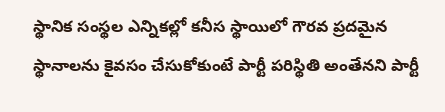స్థానిక సంస్థల ఎన్నికల్లో కనీస స్థాయిలో గౌరవ ప్రదమైన స్థానాలను కైవసం చేసుకోకుంటే పార్టీ పరిస్థితి అంతేనని పార్టీ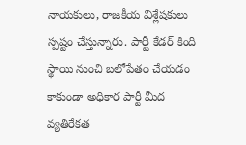నాయకులు, రాజకీయ విశ్లేషకులు స్పష్టం చేస్తున్నారు. పార్టీ కేడర్ కింది స్థాయి నుంచి బలోపేతం చేయడం కాకుండా అధికార పార్టీ మీద వ్యతిరేకత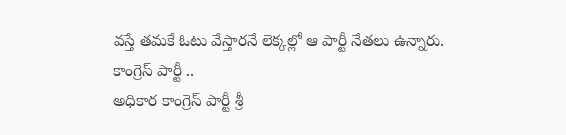వస్తే తమకే ఓటు వేస్తారనే లెక్కల్లో ఆ పార్టీ నేతలు ఉన్నారు.
కాంగ్రెస్ పార్టీ ..
అధికార కాంగ్రెస్ పార్టీ శ్రీ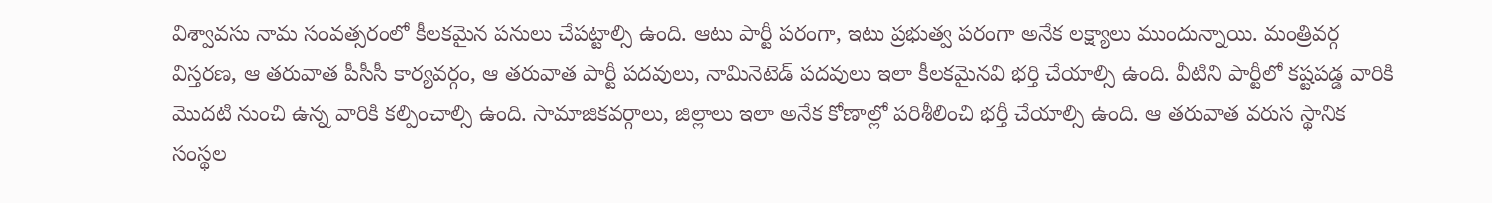విశ్వావసు నామ సంవత్సరంలో కీలకమైన పనులు చేపట్టాల్సి ఉంది. ఆటు పార్టీ పరంగా, ఇటు ప్రభుత్వ పరంగా అనేక లక్ష్యాలు ముందున్నాయి. మంత్రివర్గ విస్తరణ, ఆ తరువాత పీసీసీ కార్యవర్గం, ఆ తరువాత పార్టీ పదవులు, నామినెటెడ్ పదవులు ఇలా కీలకమైనవి భర్తి చేయాల్సి ఉంది. వీటిని పార్టీలో కష్టపడ్డ వారికి మొదటి నుంచి ఉన్న వారికి కల్పించాల్సి ఉంది. సామాజికవర్గాలు, జిల్లాలు ఇలా అనేక కోణాల్లో పరిశీలించి భర్తీ చేయాల్సి ఉంది. ఆ తరువాత వరుస స్థానిక సంస్థల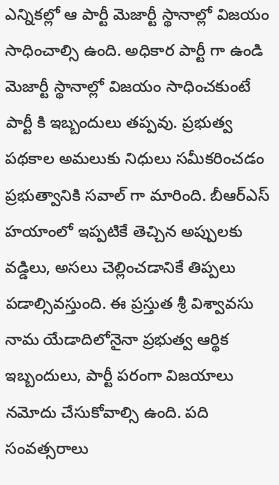ఎన్నికల్లో ఆ పార్టీ మెజార్టీ స్థానాల్లో విజయం సాధించాల్సి ఉంది. అధికార పార్టీ గా ఉండి మెజార్టీ స్థానాల్లో విజయం సాధించకుంటే పార్టీ కి ఇబ్బందులు తప్పవు. ప్రభుత్వ పథకాల అమలుకు నిధులు సమీకరించడం ప్రభుత్వానికి సవాల్ గా మారింది. బీఆర్ఎస్ హయాంలో ఇప్పటికే తెచ్చిన అప్పులకు వడ్డిలు, అసలు చెల్లించడానికే తిప్పలు పడాల్సివస్తుంది. ఈ ప్రస్తుత శ్రీ విశ్వావసు నామ యేడాదిలోనైనా ప్రభుత్వ ఆర్థిక ఇబ్బందులు, పార్టీ పరంగా విజయాలు నమోదు చేసుకోవాల్సి ఉంది. పది సంవత్సరాలు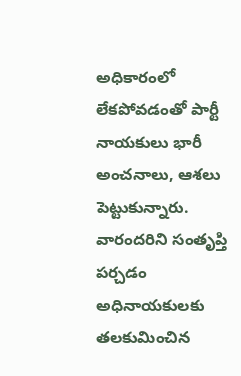అధికారంలో లేకపోవడంతో పార్టీ నాయకులు భారీ అంచనాలు, ఆశలు పెట్టుకున్నారు. వారందరిని సంతృప్తి పర్చడం అధినాయకులకు తలకుమించిన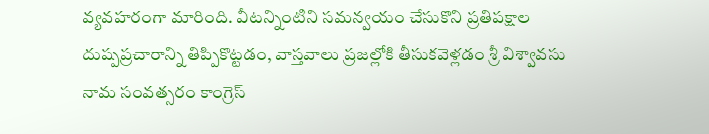వ్యవహరంగా మారింది. వీటన్నింటిని సమన్వయం చేసుకొని ప్రతిపక్షాల దుష్పప్రచారాన్ని తిప్పికొట్టడం, వాస్తవాలు ప్రజల్లోకి తీసుకవెళ్లడం శ్రీ విశ్వావసు నామ సంవత్సరం కాంగ్రెస్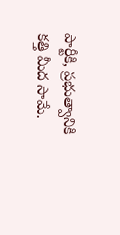పార్టీకి, ప్రభుత్వానికి కత్తి మీద సామే.